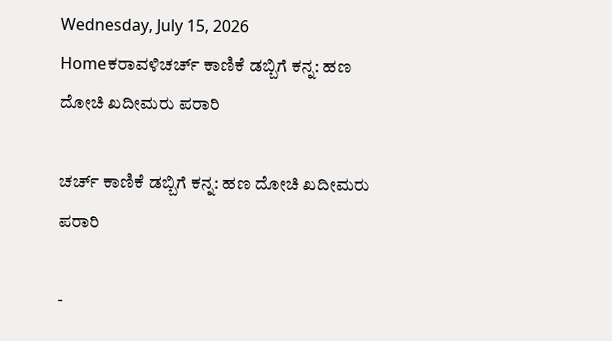Wednesday, July 15, 2026
Homeಕರಾವಳಿಚರ್ಚ್ ಕಾಣಿಕೆ ಡಬ್ಬಿಗೆ ಕನ್ನ: ಹಣ ದೋಚಿ ಖದೀಮರು ಪರಾರಿ

ಚರ್ಚ್ ಕಾಣಿಕೆ ಡಬ್ಬಿಗೆ ಕನ್ನ: ಹಣ ದೋಚಿ ಖದೀಮರು ಪರಾರಿ

-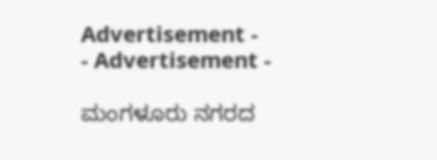Advertisement -
- Advertisement -

ಮಂಗಳೂರು ನಗರದ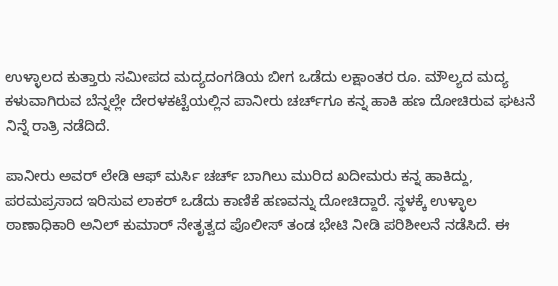ಉಳ್ಳಾಲದ ಕುತ್ತಾರು ಸಮೀಪದ ಮದ್ಯದಂಗಡಿಯ ಬೀಗ ಒಡೆದು ಲಕ್ಷಾಂತರ ರೂ. ಮೌಲ್ಯದ ಮದ್ಯ ಕಳುವಾಗಿರುವ ಬೆನ್ನಲ್ಲೇ ದೇರಳಕಟ್ಟೆಯಲ್ಲಿನ ಪಾನೀರು ಚರ್ಚ್‌ಗೂ ಕನ್ನ ಹಾಕಿ ಹಣ ದೋಚಿರುವ ಘಟನೆ ನಿನ್ನೆ ರಾತ್ರಿ ನಡೆದಿದೆ.

ಪಾನೀರು ಅವರ್ ಲೇಡಿ ಆಫ್ ಮರ್ಸಿ ಚರ್ಚ್ ಬಾಗಿಲು ಮುರಿದ ಖದೀಮರು ಕನ್ನ ಹಾಕಿದ್ದು, ಪರಮಪ್ರಸಾದ ಇರಿಸುವ ಲಾಕರ್ ಒಡೆದು ಕಾಣಿಕೆ ಹಣವನ್ನು ದೋಚಿದ್ದಾರೆ. ಸ್ಥಳಕ್ಕೆ ಉಳ್ಳಾಲ ಠಾಣಾಧಿಕಾರಿ ಅನಿಲ್ ಕುಮಾರ್ ನೇತೃತ್ವದ ಪೊಲೀಸ್ ತಂಡ ಭೇಟಿ ನೀಡಿ ಪರಿಶೀಲನೆ ನಡೆಸಿದೆ. ಈ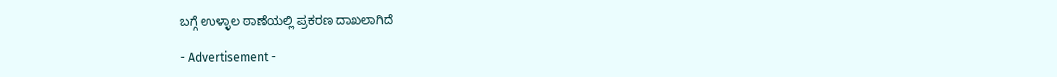ಬಗ್ಗೆ ಉಳ್ಳಾಲ ಠಾಣೆಯಲ್ಲಿ ಪ್ರಕರಣ ದಾಖಲಾಗಿದೆ‌

- Advertisement -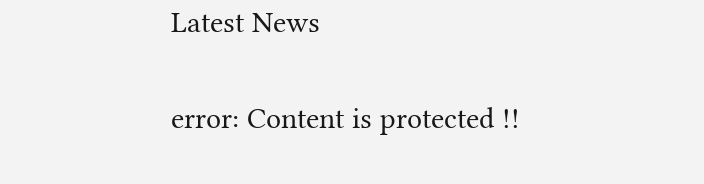Latest News

error: Content is protected !!